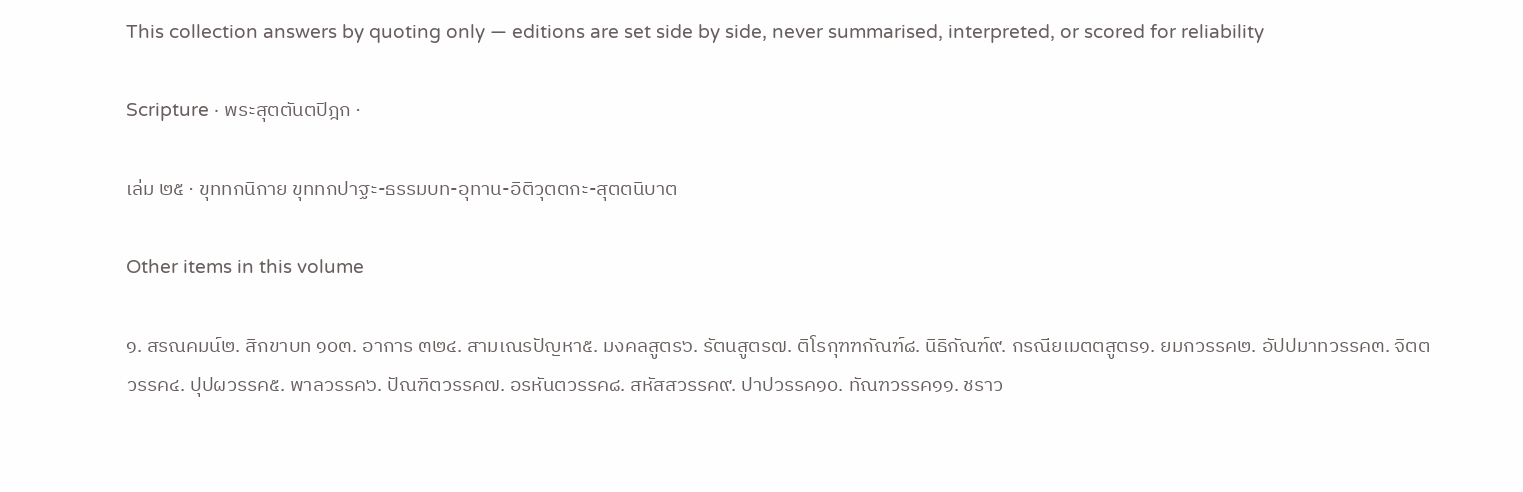This collection answers by quoting only — editions are set side by side, never summarised, interpreted, or scored for reliability

Scripture · พระสุตตันตปิฎก ·

เล่ม ๒๕ · ขุททกนิกาย ขุททกปาฐะ-ธรรมบท-อุทาน-อิติวุตตกะ-สุตตนิบาต

Other items in this volume

๑. สรณคมน์๒. สิกขาบท ๑๐๓. อาการ ๓๒๔. สามเณรปัญหา๕. มงคลสูตร๖. รัตนสูตร๗. ติโรกุฑฑกัณฑ์๘. นิธิกัณฑ์๙. กรณียเมตตสูตร๑. ยมกวรรค๒. อัปปมาทวรรค๓. จิตตวรรค๔. ปุปผวรรค๕. พาลวรรค๖. ปัณฑิตวรรค๗. อรหันตวรรค๘. สหัสสวรรค๙. ปาปวรรค๑๐. ทัณฑวรรค๑๑. ชราว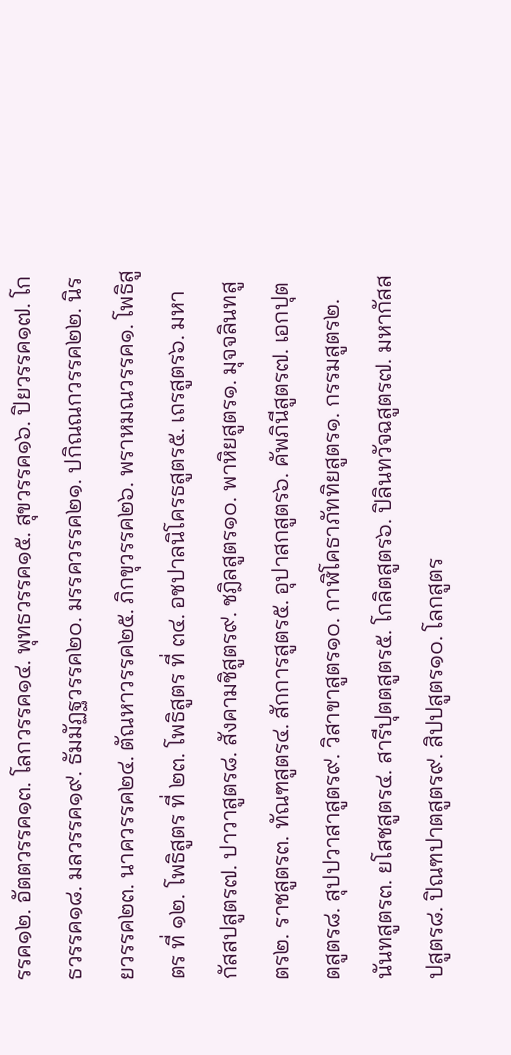รรค๑๒. อัตตวรรค๑๓. โลกวรรค๑๔. พุทธวรรค๑๕. สุขวรรค๑๖. ปิยวรรค๑๗. โกธวรรค๑๘. มลวรรค๑๙. ธัมมัฏฐวรรค๒๐. มรรควรรค๒๑. ปกิณณกวรรค๒๒. นิรยวรรค๒๓. นาควรรค๒๔. ตัณหาวรรค๒๕. ภิกขุวรรค๒๖. พราหมณวรรค๑. โพธิสูตร ที่ ๑๒. โพธิสูตร ที่ ๒๓. โพธิสูตร ที่ ๓๔. อชปาลนิโครธสูตร๕. เถรสูตร๖. มหากัสสปสูตร๗. ปาวาสูตร๘. สังคามชิสูตร๙. ชฎิลสูตร๑๐. พาหิยสูตร๑. มุจจลินทสูตร๒. ราชสูตร๓. ทัณฑสูตร๔. สักการสูตร๕. อุปาสกสูตร๖. คัพภินีสูตร๗. เอกปุตตสูตร๘. สุปปวาสาสูตร๙. วิสาขาสูตร๑๐. กาฬิโคธาภัททิยสูตร๑. กรรมสูตร๒. นันทสูตร๓. ยโสชสูตร๔. สารีปุตตสูตร๕. โกลิตสูตร๖. ปิลินทวัจฉสูตร๗. มหากัสสปสูตร๘. ปิณฑปาตสูตร๙. สิปปสูตร๑๐. โลกสูตร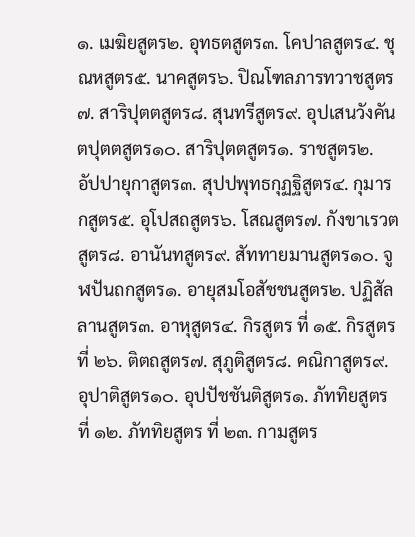๑. เมฆิยสูตร๒. อุทธตสูตร๓. โคปาลสูตร๔. ชุณหสูตร๕. นาคสูตร๖. ปิณโฑลภารทวาชสูตร๗. สาริปุตตสูตร๘. สุนทรีสูตร๙. อุปเสนวังคันตปุตตสูตร๑๐. สาริปุตตสูตร๑. ราชสูตร๒. อัปปายุกาสูตร๓. สุปปพุทธกุฏฐิสูตร๔. กุมารกสูตร๕. อุโปสถสูตร๖. โสณสูตร๗. กังขาเรวตสูตร๘. อานันทสูตร๙. สัททายมานสูตร๑๐. จูฬปันถกสูตร๑. อายุสมโอสัชชนสูตร๒. ปฏิสัลลานสูตร๓. อาหุสูตร๔. กิรสูตร ที่ ๑๕. กิรสูตร ที่ ๒๖. ติตถสูตร๗. สุภูติสูตร๘. คณิกาสูตร๙. อุปาติสูตร๑๐. อุปปัชชันติสูตร๑. ภัททิยสูตร ที่ ๑๒. ภัททิยสูตร ที่ ๒๓. กามสูตร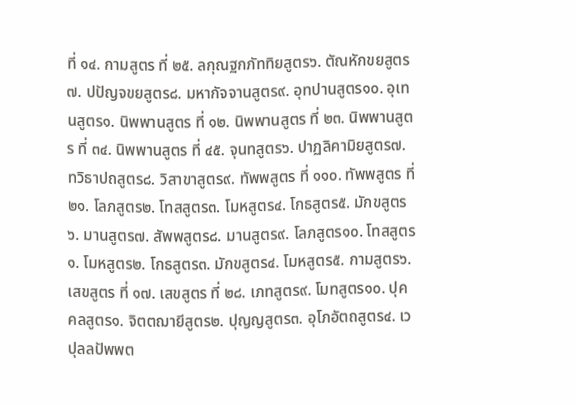ที่ ๑๔. กามสูตร ที่ ๒๕. ลกุณฐกภัททิยสูตร๖. ตัณหักขยสูตร๗. ปปัญจขยสูตร๘. มหากัจจานสูตร๙. อุทปานสูตร๑๐. อุเทนสูตร๑. นิพพานสูตร ที่ ๑๒. นิพพานสูตร ที่ ๒๓. นิพพานสูตร ที่ ๓๔. นิพพานสูตร ที่ ๔๕. จุนทสูตร๖. ปาฏลิคามิยสูตร๗. ทวิธาปถสูตร๘. วิสาขาสูตร๙. ทัพพสูตร ที่ ๑๑๐. ทัพพสูตร ที่ ๒๑. โลภสูตร๒. โทสสูตร๓. โมหสูตร๔. โกธสูตร๕. มักขสูตร๖. มานสูตร๗. สัพพสูตร๘. มานสูตร๙. โลภสูตร๑๐. โทสสูตร๑. โมหสูตร๒. โกธสูตร๓. มักขสูตร๔. โมหสูตร๕. กามสูตร๖. เสขสูตร ที่ ๑๗. เสขสูตร ที่ ๒๘. เภทสูตร๙. โมทสูตร๑๐. ปุคคลสูตร๑. จิตตฌายีสูตร๒. ปุญญสูตร๓. อุโภอัตถสูตร๔. เวปุลลปัพพต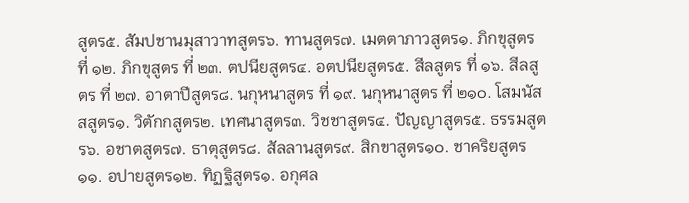สูตร๕. สัมปชานมุสาวาทสูตร๖. ทานสูตร๗. เมตตาภาวสูตร๑. ภิกขุสูตร ที่ ๑๒. ภิกขุสูตร ที่ ๒๓. ตปนียสูตร๔. อตปนียสูตร๕. สีลสูตร ที่ ๑๖. สีลสูตร ที่ ๒๗. อาตาปีสูตร๘. นกุหนาสูตร ที่ ๑๙. นกุหนาสูตร ที่ ๒๑๐. โสมนัสสสูตร๑. วิตักกสูตร๒. เทศนาสูตร๓. วิชชาสูตร๔. ปัญญาสูตร๕. ธรรมสูตร๖. อชาตสูตร๗. ธาตุสูตร๘. สัลลานสูตร๙. สิกขาสูตร๑๐. ชาคริยสูตร๑๑. อปายสูตร๑๒. ทิฏฐิสูตร๑. อกุศล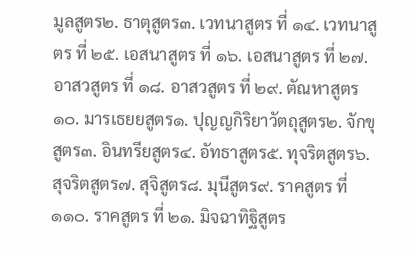มูลสูตร๒. ธาตุสูตร๓. เวทนาสูตร ที่ ๑๔. เวทนาสูตร ที่ ๒๕. เอสนาสูตร ที่ ๑๖. เอสนาสูตร ที่ ๒๗. อาสวสูตร ที่ ๑๘. อาสวสูตร ที่ ๒๙. ตัณหาสูตร๑๐. มารเธยยสูตร๑. ปุญญกิริยาวัตถุสูตร๒. จักขุสูตร๓. อินทรียสูตร๔. อัทธาสูตร๕. ทุจริตสูตร๖. สุจริตสูตร๗. สุจิสูตร๘. มุนีสูตร๙. ราคสูตร ที่ ๑๑๐. ราคสูตร ที่ ๒๑. มิจฉาทิฐิสูตร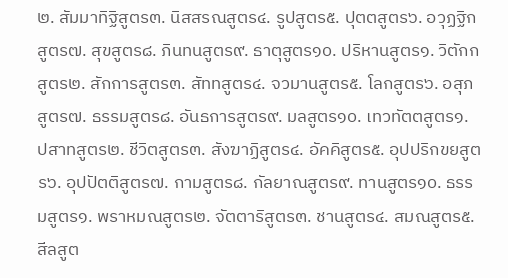๒. สัมมาทิฐิสูตร๓. นิสสรณสูตร๔. รูปสูตร๕. ปุตตสูตร๖. อวุฏฐิกสูตร๗. สุขสูตร๘. ภินทนสูตร๙. ธาตุสูตร๑๐. ปริหานสูตร๑. วิตักกสูตร๒. สักการสูตร๓. สัททสูตร๔. จวมานสูตร๕. โลกสูตร๖. อสุภสูตร๗. ธรรมสูตร๘. อันธการสูตร๙. มลสูตร๑๐. เทวทัตตสูตร๑. ปสาทสูตร๒. ชีวิตสูตร๓. สังฆาฏิสูตร๔. อัคคิสูตร๕. อุปปริกขยสูตร๖. อุปปัตติสูตร๗. กามสูตร๘. กัลยาณสูตร๙. ทานสูตร๑๐. ธรรมสูตร๑. พราหมณสูตร๒. จัตตาริสูตร๓. ชานสูตร๔. สมณสูตร๕. สีลสูต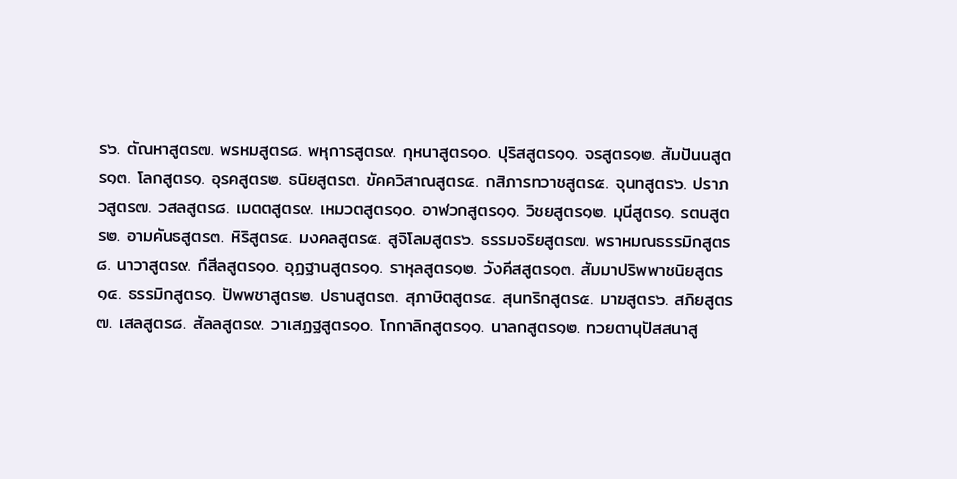ร๖. ตัณหาสูตร๗. พรหมสูตร๘. พหุการสูตร๙. กุหนาสูตร๑๐. ปุริสสูตร๑๑. จรสูตร๑๒. สัมปันนสูตร๑๓. โลกสูตร๑. อุรคสูตร๒. ธนิยสูตร๓. ขัคควิสาณสูตร๔. กสิภารทวาชสูตร๕. จุนทสูตร๖. ปราภวสูตร๗. วสลสูตร๘. เมตตสูตร๙. เหมวตสูตร๑๐. อาฬวกสูตร๑๑. วิชยสูตร๑๒. มุนีสูตร๑. รตนสูตร๒. อามคันธสูตร๓. หิริสูตร๔. มงคลสูตร๕. สูจิโลมสูตร๖. ธรรมจริยสูตร๗. พราหมณธรรมิกสูตร๘. นาวาสูตร๙. กึสีลสูตร๑๐. อุฏฐานสูตร๑๑. ราหุลสูตร๑๒. วังคีสสูตร๑๓. สัมมาปริพพาชนิยสูตร๑๔. ธรรมิกสูตร๑. ปัพพชาสูตร๒. ปธานสูตร๓. สุภาษิตสูตร๔. สุนทริกสูตร๕. มาฆสูตร๖. สภิยสูตร๗. เสลสูตร๘. สัลลสูตร๙. วาเสฏฐสูตร๑๐. โกกาลิกสูตร๑๑. นาลกสูตร๑๒. ทวยตานุปัสสนาสู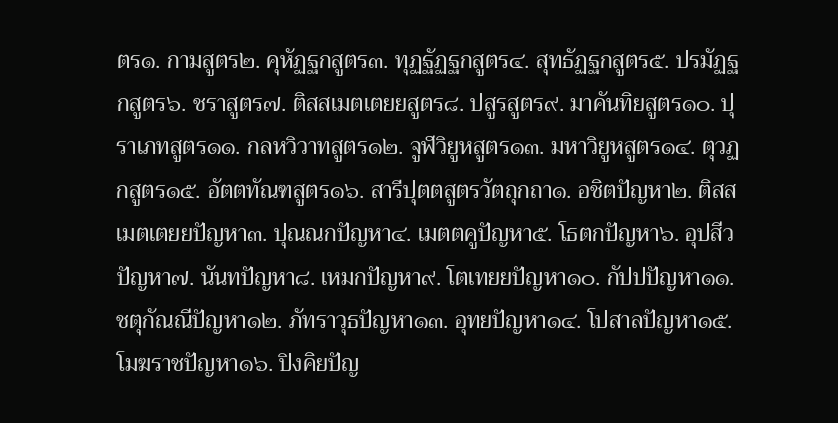ตร๑. กามสูตร๒. คุหัฏฐกสูตร๓. ทุฏฐัฏฐกสูตร๔. สุทธัฏฐกสูตร๕. ปรมัฏฐกสูตร๖. ชราสูตร๗. ติสสเมตเตยยสูตร๘. ปสูรสูตร๙. มาคันทิยสูตร๑๐. ปุราเภทสูตร๑๑. กลหวิวาทสูตร๑๒. จูฬวิยูหสูตร๑๓. มหาวิยูหสูตร๑๔. ตุวฏกสูตร๑๕. อัตตทัณฑสูตร๑๖. สารีปุตตสูตรวัตถุกถา๑. อชิตปัญหา๒. ติสสเมตเตยยปัญหา๓. ปุณณกปัญหา๔. เมตตคูปัญหา๕. โธตกปัญหา๖. อุปสีวปัญหา๗. นันทปัญหา๘. เหมกปัญหา๙. โตเทยยปัญหา๑๐. กัปปปัญหา๑๑. ชตุกัณณีปัญหา๑๒. ภัทราวุธปัญหา๑๓. อุทยปัญหา๑๔. โปสาลปัญหา๑๕. โมฆราชปัญหา๑๖. ปิงคิยปัญ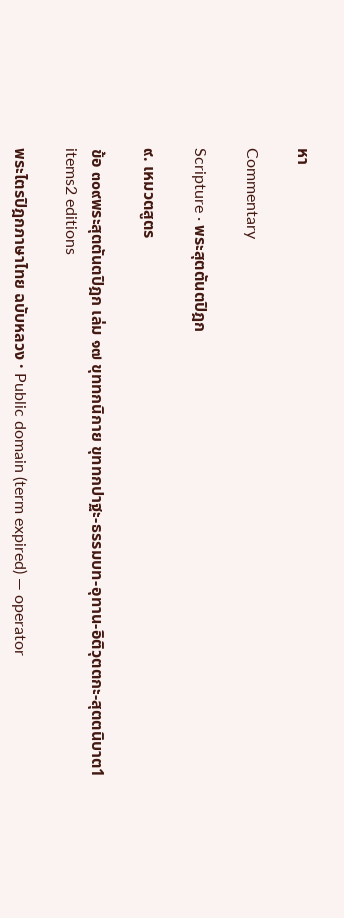หา

Commentary

Scripture · พระสุตตันตปิฎก

๙. เหมวตสูตร

ข้อ ๓๐๙พระสุตตันตปิฎก เล่ม ๑๗ ขุททกนิกาย ขุททกปาฐะ-ธรรมบท-อุทาน-อิติวุตตกะ-สุตตนิบาต1 items2 editions

พระไตรปิฎกภาษาไทย ฉบับหลวง · Public domain (term expired) — operator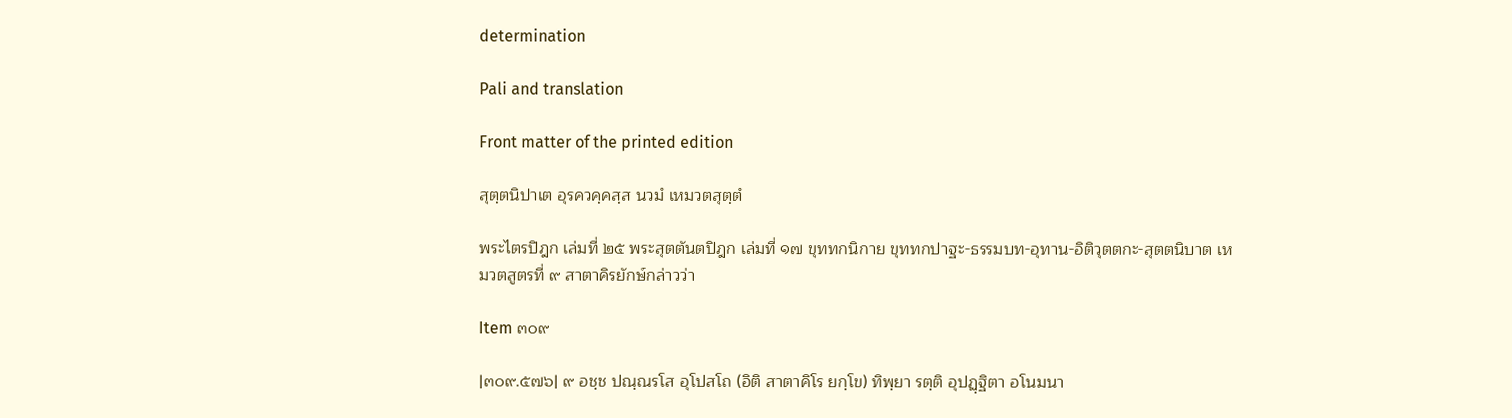determination

Pali and translation

Front matter of the printed edition

สุตฺตนิปาเต อุรควคฺคสฺส นวมํ เหมวตสุตฺตํ

พระไตรปิฎก เล่มที่ ๒๕ พระสุตตันตปิฎก เล่มที่ ๑๗ ขุททกนิกาย ขุททกปาฐะ-ธรรมบท-อุทาน-อิติวุตตกะ-สุตตนิบาต เหมวตสูตรที่ ๙ สาตาคิรยักษ์กล่าวว่า

Item ๓๐๙

|๓๐๙.๕๗๖| ๙ อชฺช ปณฺณรโส อุโปสโถ (อิติ สาตาคิโร ยกฺโข) ทิพฺยา รตฺติ อุปฏฺฐิตา อโนมนา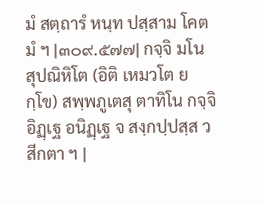มํ สตฺถารํ หนฺท ปสฺสาม โคตมํ ฯ |๓๐๙.๕๗๗| กจฺจิ มโน สุปณิหิโต (อิติ เหมวโต ยกฺโข) สพฺพภูเตสุ ตาทิโน กจฺจิ อิฏฺเฐ อนิฏฺเฐ จ สงฺกปฺปสฺส วสีกตา ฯ |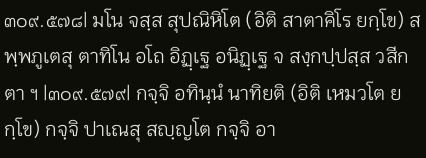๓๐๙.๕๗๘| มโน จสฺส สุปณิหิโต (อิติ สาตาคิโร ยกฺโข) สพฺพภูเตสุ ตาทิโน อโถ อิฏฺเฐ อนิฏฺเฐ จ สงฺกปฺปสฺส วสีกตา ฯ |๓๐๙.๕๗๙| กจฺจิ อทินฺนํ นาทิยติ (อิติ เหมวโต ยกฺโข) กจฺจิ ปาเณสุ สญฺญโต กจฺจิ อา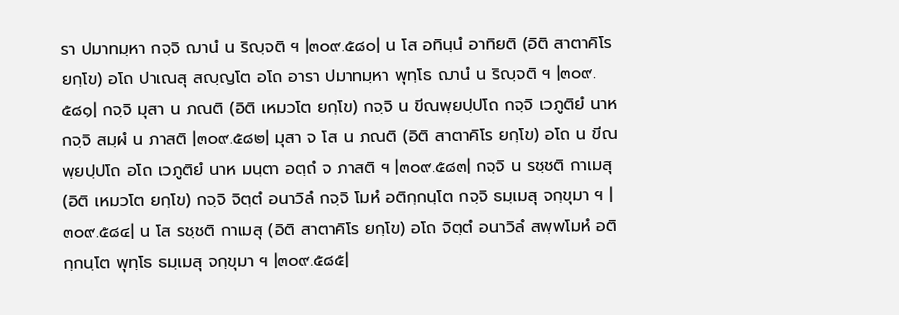รา ปมาทมฺหา กจฺจิ ฌานํ น ริญฺจติ ฯ |๓๐๙.๕๘๐| น โส อทินฺนํ อาทิยติ (อิติ สาตาคิโร ยกฺโข) อโถ ปาเณสุ สญฺญโต อโถ อารา ปมาทมฺหา พุทฺโธ ฌานํ น ริญฺจติ ฯ |๓๐๙.๕๘๑| กจฺจิ มุสา น ภณติ (อิติ เหมวโต ยกฺโข) กจฺจิ น ขีณพฺยปฺปโถ กจฺจิ เวภูติยํ นาห กจฺจิ สมฺผํ น ภาสติ |๓๐๙.๕๘๒| มุสา จ โส น ภณติ (อิติ สาตาคิโร ยกฺโข) อโถ น ขีณพฺยปฺปโถ อโถ เวภูติยํ นาห มนฺตา อตฺถํ จ ภาสติ ฯ |๓๐๙.๕๘๓| กจฺจิ น รชฺชติ กาเมสุ (อิติ เหมวโต ยกฺโข) กจฺจิ จิตฺตํ อนาวิลํ กจฺจิ โมหํ อติกฺกนฺโต กจฺจิ ธมฺเมสุ จกฺขุมา ฯ |๓๐๙.๕๘๔| น โส รชฺชติ กาเมสุ (อิติ สาตาคิโร ยกฺโข) อโถ จิตฺตํ อนาวิลํ สพฺพโมหํ อติกฺกนฺโต พุทฺโธ ธมฺเมสุ จกฺขุมา ฯ |๓๐๙.๕๘๕|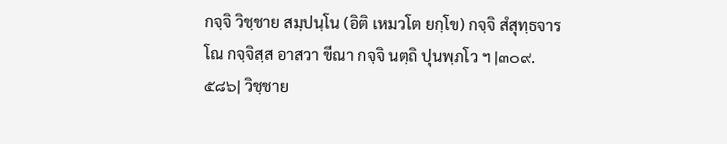กจฺจิ วิชฺชาย สมฺปนฺโน (อิติ เหมวโต ยกฺโข) กจฺจิ สํสุทฺธจารโณ กจฺจิสฺส อาสวา ขีณา กจฺจิ นตฺถิ ปุนพฺภโว ฯ |๓๐๙.๕๘๖| วิชฺชาย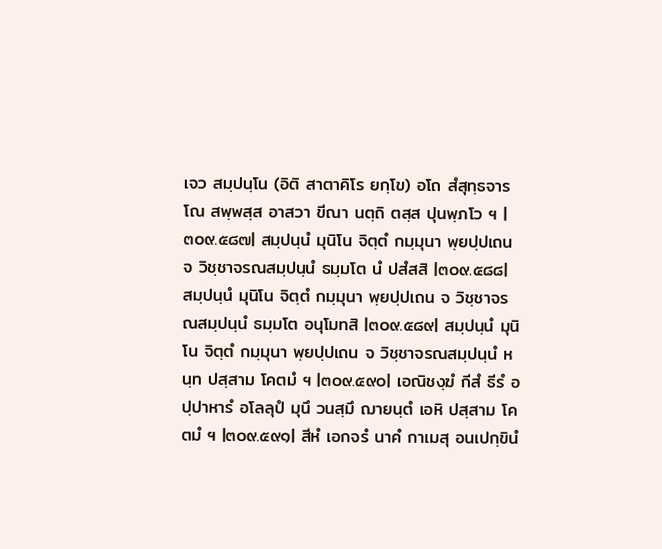เจว สมฺปนฺโน (อิติ สาตาคิโร ยกฺโข) อโถ สํสุทฺธจารโณ สพฺพสฺส อาสวา ขีณา นตฺถิ ตสฺส ปุนพฺภโว ฯ |๓๐๙.๕๘๗| สมฺปนฺนํ มุนิโน จิตฺตํ กมฺมุนา พฺยปฺปเถน จ วิชฺชาจรณสมฺปนฺนํ ธมฺมโต นํ ปสํสสิ |๓๐๙.๕๘๘| สมฺปนฺนํ มุนิโน จิตฺตํ กมฺมุนา พฺยปฺปเถน จ วิชฺชาจรณสมฺปนฺนํ ธมฺมโต อนุโมทสิ |๓๐๙.๕๘๙| สมฺปนฺนํ มุนิโน จิตฺตํ กมฺมุนา พฺยปฺปเถน จ วิชฺชาจรณสมฺปนฺนํ หนฺท ปสฺสาม โคตมํ ฯ |๓๐๙.๕๙๐| เอณิชงฺฆํ กีสํ ธีรํ อปฺปาหารํ อโลลุปํ มุนึ วนสฺมึ ฌายนฺตํ เอหิ ปสฺสาม โคตมํ ฯ |๓๐๙.๕๙๑| สีหํ เอกจรํ นาคํ กาเมสุ อนเปกฺขินํ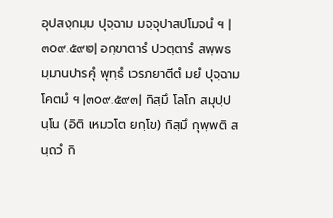อุปสงฺกมฺม ปุจฺฉาม มจฺจุปาสปโมจนํ ฯ |๓๐๙.๕๙๒| อกฺขาตารํ ปวตฺตารํ สพฺพธมฺมานปารคุํ พุทฺธํ เวรภยาตีตํ มยํ ปุจฺฉาม โคตมํ ฯ |๓๐๙.๕๙๓| กิสฺมึ โลโก สมุปฺปนฺโน (อิติ เหมวโต ยกฺโข) กิสฺมึ กุพฺพติ สนฺถวํ กิ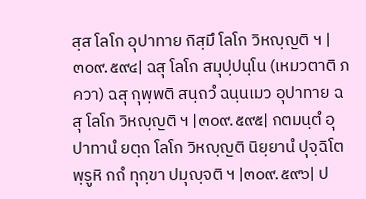สฺส โลโก อุปาทาย กิสฺมึ โลโก วิหญฺญติ ฯ |๓๐๙.๕๙๔| ฉสุ โลโก สมุปฺปนฺโน (เหมวตาติ ภควา) ฉสุ กุพฺพติ สนฺถวํ ฉนฺนเมว อุปาทาย ฉสุ โลโก วิหญฺญติ ฯ |๓๐๙.๕๙๕| กตมนฺตํ อุปาทานํ ยตฺถ โลโก วิหญฺญติ นิยฺยานํ ปุจฺฉิโต พฺรูหิ กถํ ทุกฺขา ปมุญฺจติ ฯ |๓๐๙.๕๙๖| ป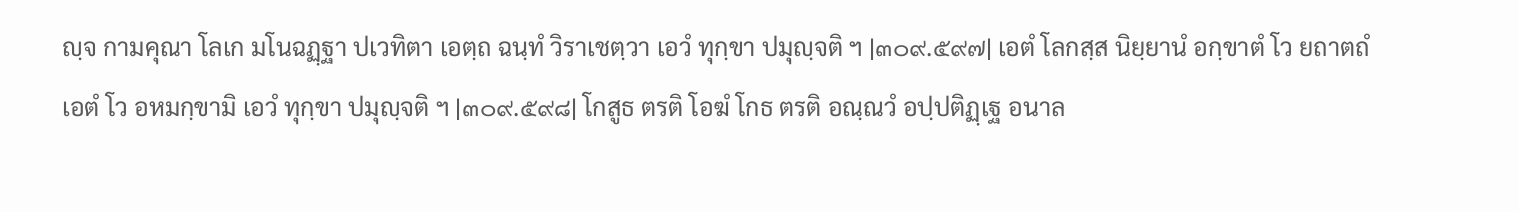ญฺจ กามคุณา โลเก มโนฉฏฺฐา ปเวทิตา เอตฺถ ฉนฺทํ วิราเชตฺวา เอวํ ทุกฺขา ปมุญฺจติ ฯ |๓๐๙.๕๙๗| เอตํ โลกสฺส นิยฺยานํ อกฺขาตํ โว ยถาตถํ เอตํ โว อหมกฺขามิ เอวํ ทุกฺขา ปมุญฺจติ ฯ |๓๐๙.๕๙๘| โกสูธ ตรติ โอฆํ โกธ ตรติ อณฺณวํ อปฺปติฏฺเฐ อนาล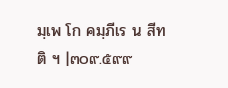มฺเพ โก คมฺภีเร น สีทติ ฯ |๓๐๙.๕๙๙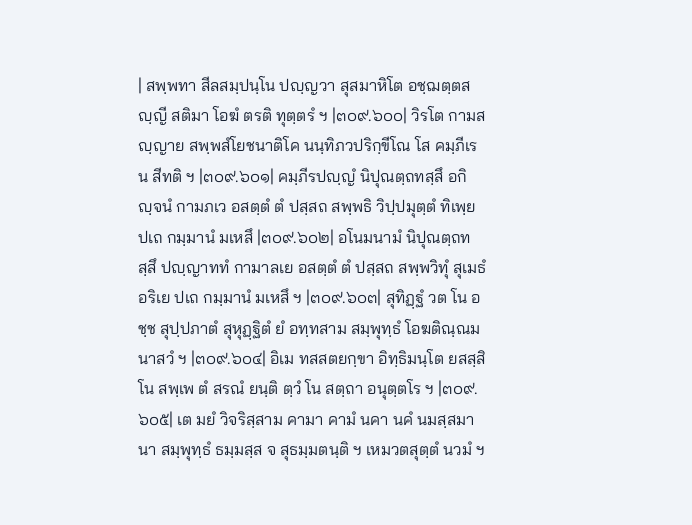| สพฺพทา สีลสมฺปนฺโน ปญฺญวา สุสมาหิโต อชฺฌตฺตสญฺญี สติมา โอฆํ ตรติ ทุตฺตรํ ฯ |๓๐๙.๖๐๐| วิรโต กามสญฺญาย สพฺพสํโยชนาติโค นนฺทิภวปริกฺขีโณ โส คมฺภีเร น สีทติ ฯ |๓๐๙.๖๐๑| คมฺภีรปญฺญํ นิปุณตฺถทสฺสึ อกิญฺจนํ กามภเว อสตฺตํ ตํ ปสฺสถ สพฺพธิ วิปฺปมุตฺตํ ทิเพฺย ปเถ กมฺมานํ มเหสึ |๓๐๙.๖๐๒| อโนมนามํ นิปุณตฺถทสฺสึ ปญฺญาททํ กามาลเย อสตฺตํ ตํ ปสฺสถ สพฺพวิทุํ สุเมธํ อริเย ปเถ กมฺมานํ มเหสึ ฯ |๓๐๙.๖๐๓| สุทิฏฺฐํ วต โน อชฺช สุปฺปภาตํ สุหุฏฺฐิตํ ยํ อทฺทสาม สมฺพุทฺธํ โอฆติณฺณมนาสวํ ฯ |๓๐๙.๖๐๔| อิเม ทสสตยกฺขา อิทฺธิมนฺโต ยสสฺสิโน สพฺเพ ตํ สรณํ ยนฺติ ตฺวํ โน สตฺถา อนุตฺตโร ฯ |๓๐๙.๖๐๕| เต มยํ วิจริสฺสาม คามา คามํ นคา นคํ นมสฺสมานา สมฺพุทฺธํ ธมฺมสฺส จ สุธมฺมตนฺติ ฯ เหมวตสุตฺตํ นวมํ ฯ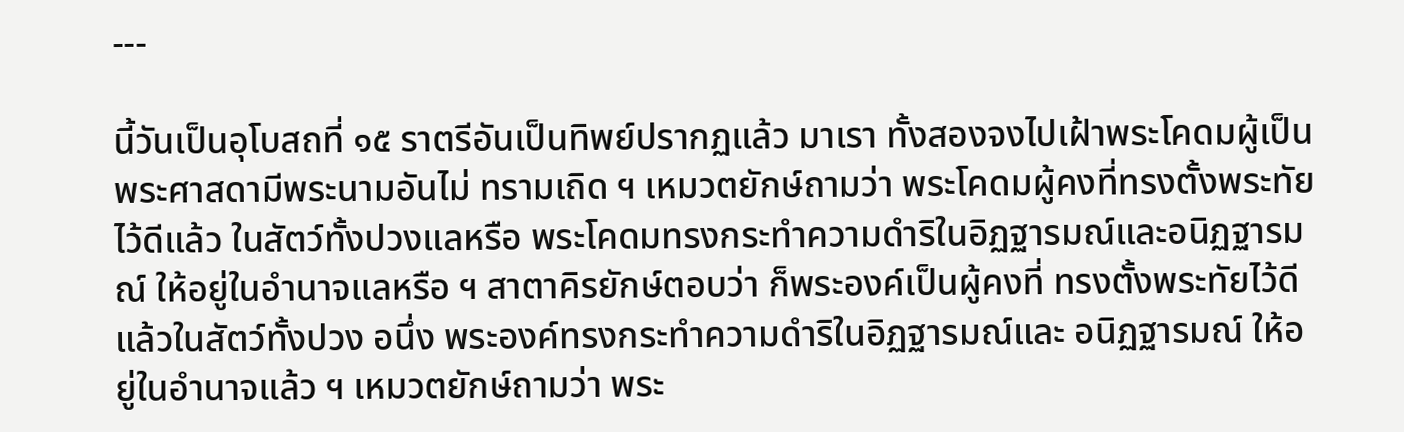---

นี้วันเป็นอุโบสถที่ ๑๕ ราตรีอันเป็นทิพย์ปรากฏแล้ว มาเรา ทั้งสองจงไปเฝ้าพระโคดมผู้เป็นพระศาสดามีพระนามอันไม่ ทรามเถิด ฯ เหมวตยักษ์ถามว่า พระโคดมผู้คงที่ทรงตั้งพระทัยไว้ดีแล้ว ในสัตว์ทั้งปวงแลหรือ พระโคดมทรงกระทำความดำริในอิฏฐารมณ์และอนิฏฐารมณ์ ให้อยู่ในอำนาจแลหรือ ฯ สาตาคิรยักษ์ตอบว่า ก็พระองค์เป็นผู้คงที่ ทรงตั้งพระทัยไว้ดีแล้วในสัตว์ทั้งปวง อนึ่ง พระองค์ทรงกระทำความดำริในอิฏฐารมณ์และ อนิฏฐารมณ์ ให้อยู่ในอำนาจแล้ว ฯ เหมวตยักษ์ถามว่า พระ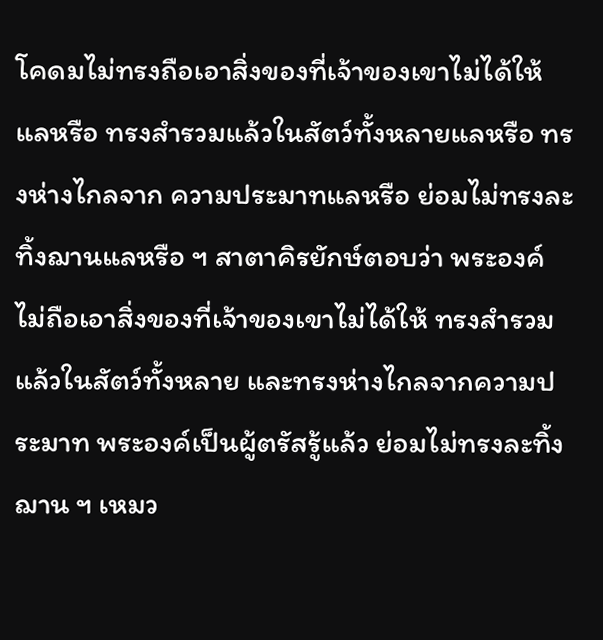โคดมไม่ทรงถือเอาสิ่งของที่เจ้าของเขาไม่ได้ให้แลหรือ ทรงสำรวมแล้วในสัตว์ทั้งหลายแลหรือ ทรงห่างไกลจาก ความประมาทแลหรือ ย่อมไม่ทรงละทิ้งฌานแลหรือ ฯ สาตาคิรยักษ์ตอบว่า พระองค์ไม่ถือเอาสิ่งของที่เจ้าของเขาไม่ได้ให้ ทรงสำรวม แล้วในสัตว์ทั้งหลาย และทรงห่างไกลจากความประมาท พระองค์เป็นผู้ตรัสรู้แล้ว ย่อมไม่ทรงละทิ้งฌาน ฯ เหมว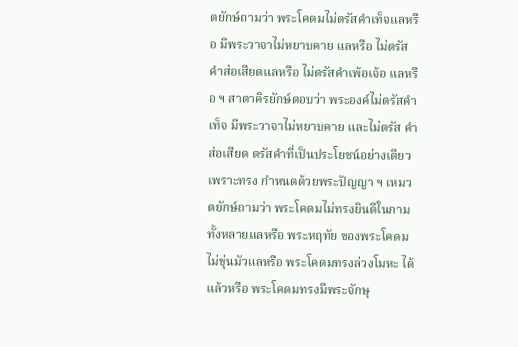ตยักษ์ถามว่า พระโคดมไม่ตรัสคำเท็จแลหรือ มีพระวาจาไม่หยาบคาย แลหรือ ไม่ตรัสคำส่อเสียดแลหรือ ไม่ตรัสคำเพ้อเจ้อ แลหรือ ฯ สาตาคิรยักษ์ตอบว่า พระองค์ไม่ตรัสคำเท็จ มีพระวาจาไม่หยาบคาย และไม่ตรัส คำส่อเสียด ตรัสคำที่เป็นประโยชน์อย่างเดียว เพราะทรง กำหนดด้วยพระปัญญา ฯ เหมวตยักษ์ถามว่า พระโคดมไม่ทรงยินดีในกามทั้งหลายแลหรือ พระหฤทัย ของพระโคดมไม่ขุ่นมัวแลหรือ พระโคดมทรงล่วงโมหะ ได้แล้วหรือ พระโคดมทรงมีพระจักษุ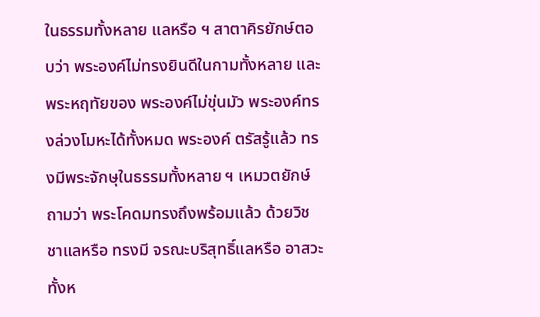ในธรรมทั้งหลาย แลหรือ ฯ สาตาคิรยักษ์ตอบว่า พระองค์ไม่ทรงยินดีในกามทั้งหลาย และพระหฤทัยของ พระองค์ไม่ขุ่นมัว พระองค์ทรงล่วงโมหะได้ทั้งหมด พระองค์ ตรัสรู้แล้ว ทรงมีพระจักษุในธรรมทั้งหลาย ฯ เหมวตยักษ์ถามว่า พระโคดมทรงถึงพร้อมแล้ว ด้วยวิชชาแลหรือ ทรงมี จรณะบริสุทธิ์แลหรือ อาสวะทั้งห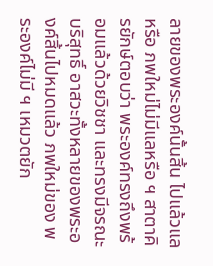ลายของพระองค์นั้นสิ้น ไปแล้วแลหรือ ภพใหม่ไม่มีแลหรือ ฯ สาตาคิรยักษ์ตอบว่า พระองค์ทรงถึงพร้อมแล้วด้วยวิชชา และทรงมีจรณะบริสุทธิ์ อาสวะทั้งหลายของพระองค์สิ้นไปหมดแล้ว ภพใหม่ของ พระองค์ไม่มี ฯ เหมวตยัก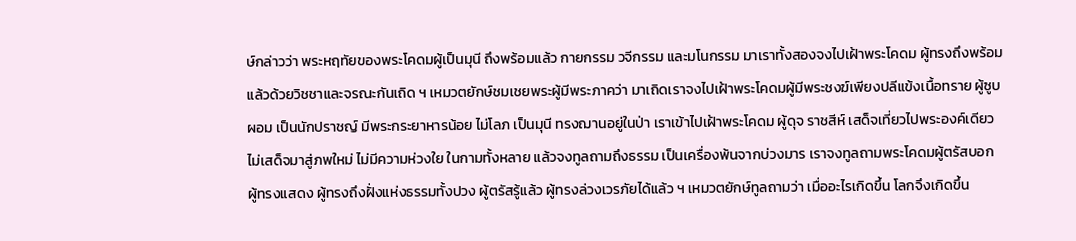ษ์กล่าวว่า พระหฤทัยของพระโคดมผู้เป็นมุนี ถึงพร้อมแล้ว กายกรรม วจีกรรม และมโนกรรม มาเราทั้งสองจงไปเฝ้าพระโคดม ผู้ทรงถึงพร้อมแล้วด้วยวิชชาและจรณะกันเถิด ฯ เหมวตยักษ์ชมเชยพระผู้มีพระภาคว่า มาเถิดเราจงไปเฝ้าพระโคดมผู้มีพระชงฆ์เพียงปลีแข้งเนื้อทราย ผู้ซูบผอม เป็นนักปราชญ์ มีพระกระยาหารน้อย ไม่โลภ เป็นมุนี ทรงฌานอยู่ในป่า เราเข้าไปเฝ้าพระโคดม ผู้ดุจ ราชสีห์ เสด็จเที่ยวไปพระองค์เดียว ไม่เสด็จมาสู่ภพใหม่ ไม่มีความห่วงใย ในกามทั้งหลาย แล้วจงทูลถามถึงธรรม เป็นเครื่องพ้นจากบ่วงมาร เราจงทูลถามพระโคดมผู้ตรัสบอก ผู้ทรงแสดง ผู้ทรงถึงฝั่งแห่งธรรมทั้งปวง ผู้ตรัสรู้แล้ว ผู้ทรงล่วงเวรภัยได้แล้ว ฯ เหมวตยักษ์ทูลถามว่า เมื่ออะไรเกิดขึ้น โลกจึงเกิดขึ้น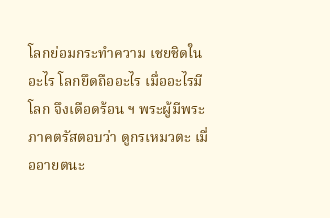โลกย่อมกระทำความ เชยชิดในอะไร โลกยึดถืออะไร เมื่ออะไรมี โลก จึงเดือดร้อน ฯ พระผู้มีพระภาคตรัสตอบว่า ดูกรเหมวตะ เมื่ออายตนะ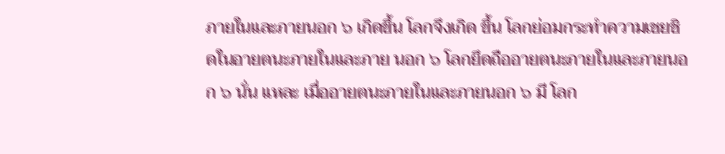ภายในและภายนอก ๖ เกิดขึ้น โลกจึงเกิด ขึ้น โลกย่อมกระทำความเชยชิดในอายตนะภายในและภาย นอก ๖ โลกยึดถืออายตนะภายในและภายนอก ๖ นั่น แหละ เมื่ออายตนะภายในและภายนอก ๖ มี โลก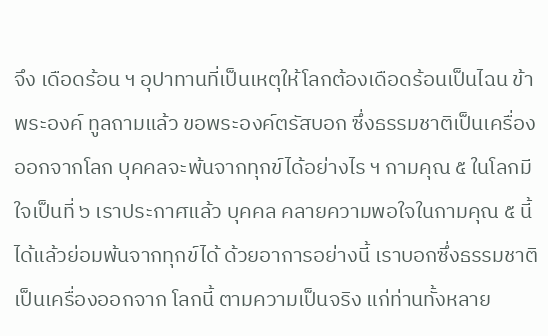จึง เดือดร้อน ฯ อุปาทานที่เป็นเหตุให้โลกต้องเดือดร้อนเป็นไฉน ข้าพระองค์ ทูลถามแล้ว ขอพระองค์ตรัสบอก ซึ่งธรรมชาติเป็นเครื่อง ออกจากโลก บุคคลจะพ้นจากทุกข์ได้อย่างไร ฯ กามคุณ ๕ ในโลกมีใจเป็นที่ ๖ เราประกาศแล้ว บุคคล คลายความพอใจในกามคุณ ๕ นี้ได้แล้วย่อมพ้นจากทุกข์ได้ ด้วยอาการอย่างนี้ เราบอกซึ่งธรรมชาติเป็นเครื่องออกจาก โลกนี้ ตามความเป็นจริง แก่ท่านทั้งหลาย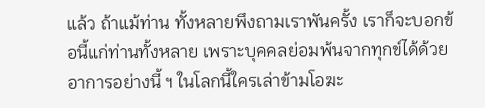แล้ว ถ้าแม้ท่าน ทั้งหลายพึงถามเราพันครั้ง เราก็จะบอกข้อนี้แก่ท่านทั้งหลาย เพราะบุคคลย่อมพ้นจากทุกข์ได้ด้วยอาการอย่างนี้ ฯ ในโลกนี้ใครเล่าข้ามโอฆะ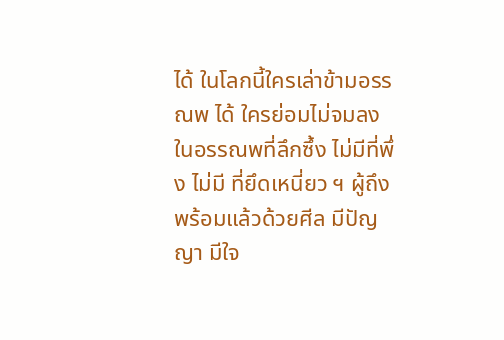ได้ ในโลกนี้ใครเล่าข้ามอรรณพ ได้ ใครย่อมไม่จมลงในอรรณพที่ลึกซึ้ง ไม่มีที่พึ่ง ไม่มี ที่ยึดเหนี่ยว ฯ ผู้ถึงพร้อมแล้วด้วยศีล มีปัญญา มีใจ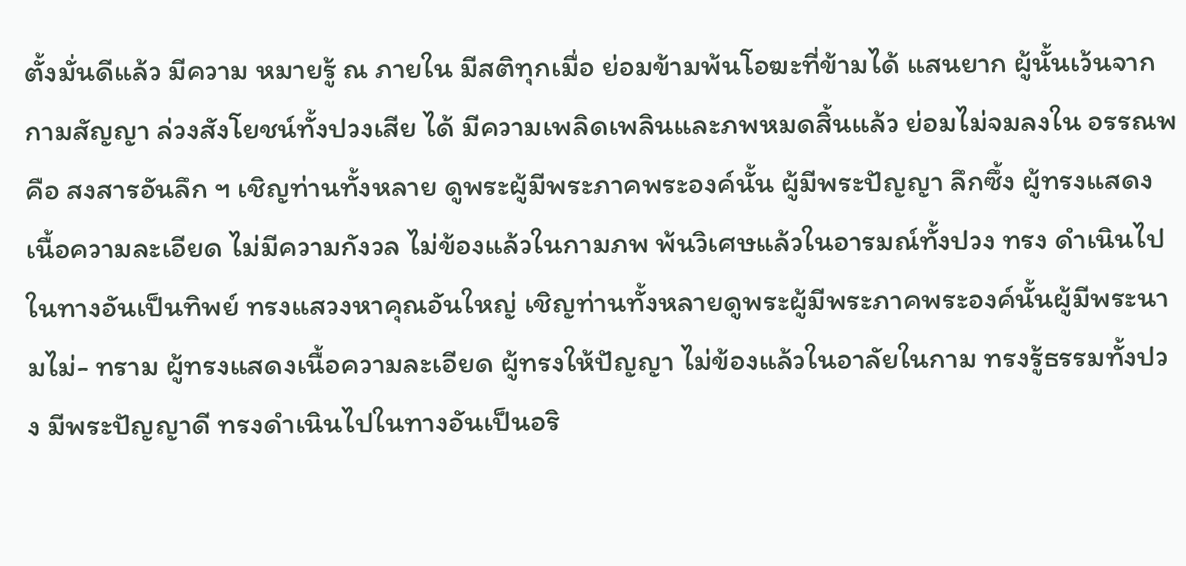ตั้งมั่นดีแล้ว มีความ หมายรู้ ณ ภายใน มีสติทุกเมื่อ ย่อมข้ามพ้นโอฆะที่ข้ามได้ แสนยาก ผู้นั้นเว้นจากกามสัญญา ล่วงสังโยชน์ทั้งปวงเสีย ได้ มีความเพลิดเพลินและภพหมดสิ้นแล้ว ย่อมไม่จมลงใน อรรณพ คือ สงสารอันลึก ฯ เชิญท่านทั้งหลาย ดูพระผู้มีพระภาคพระองค์นั้น ผู้มีพระปัญญา ลึกซึ้ง ผู้ทรงแสดงเนื้อความละเอียด ไม่มีความกังวล ไม่ข้องแล้วในกามภพ พ้นวิเศษแล้วในอารมณ์ทั้งปวง ทรง ดำเนินไปในทางอันเป็นทิพย์ ทรงแสวงหาคุณอันใหญ่ เชิญท่านทั้งหลายดูพระผู้มีพระภาคพระองค์นั้นผู้มีพระนามไม่- ทราม ผู้ทรงแสดงเนื้อความละเอียด ผู้ทรงให้ปัญญา ไม่ข้องแล้วในอาลัยในกาม ทรงรู้ธรรมทั้งปวง มีพระปัญญาดี ทรงดำเนินไปในทางอันเป็นอริ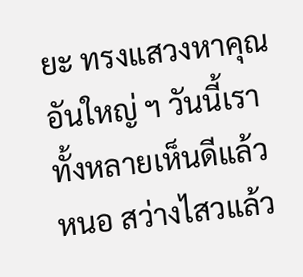ยะ ทรงแสวงหาคุณอันใหญ่ ฯ วันนี้เราทั้งหลายเห็นดีแล้วหนอ สว่างไสวแล้ว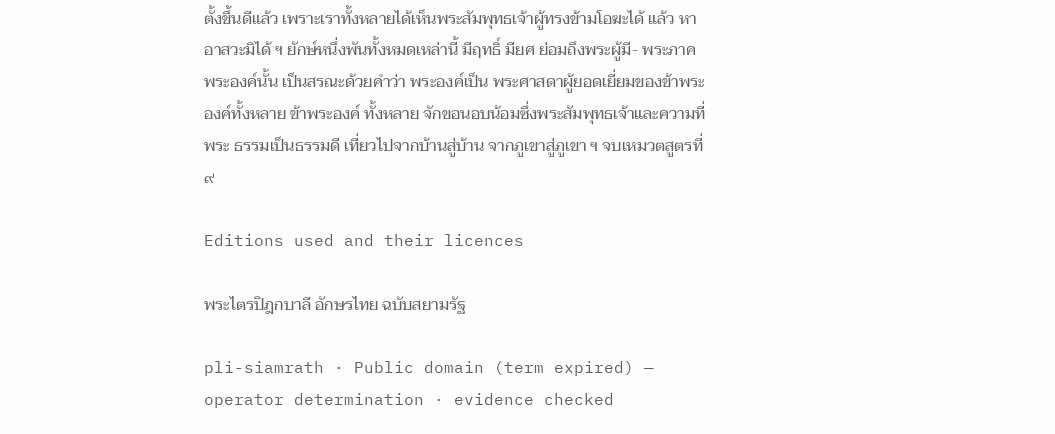ตั้งขึ้นดีแล้ว เพราะเราทั้งหลายได้เห็นพระสัมพุทธเจ้าผู้ทรงข้ามโอฆะได้ แล้ว หาอาสวะมิได้ ฯ ยักษ์หนึ่งพันทั้งหมดเหล่านี้ มีฤทธิ์ มียศ ย่อมถึงพระผู้มี- พระภาคพระองค์นั้น เป็นสรณะด้วยคำว่า พระองค์เป็น พระศาสดาผู้ยอดเยี่ยมของข้าพระองค์ทั้งหลาย ข้าพระองค์ ทั้งหลาย จักขอนอบน้อมซึ่งพระสัมพุทธเจ้าและความที่พระ ธรรมเป็นธรรมดี เที่ยวไปจากบ้านสู่บ้าน จากภูเขาสู่ภูเขา ฯ จบเหมวตสูตรที่ ๙

Editions used and their licences

พระไตรปิฎกบาลี อักษรไทย ฉบับสยามรัฐ

pli-siamrath · Public domain (term expired) — operator determination · evidence checked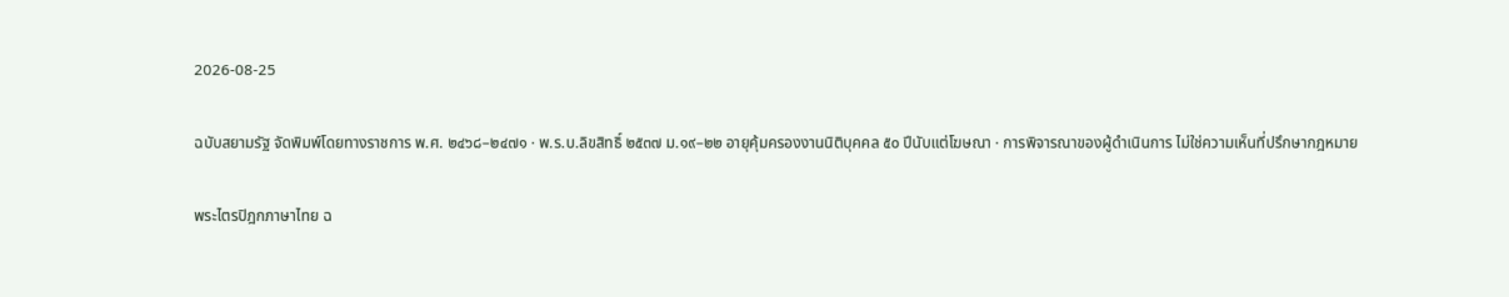2026-08-25

ฉบับสยามรัฐ จัดพิมพ์โดยทางราชการ พ.ศ. ๒๔๖๘–๒๔๗๑ · พ.ร.บ.ลิขสิทธิ์ ๒๕๓๗ ม.๑๙–๒๒ อายุคุ้มครองงานนิติบุคคล ๕๐ ปีนับแต่โฆษณา · การพิจารณาของผู้ดำเนินการ ไม่ใช่ความเห็นที่ปรึกษากฎหมาย

พระไตรปิฎกภาษาไทย ฉ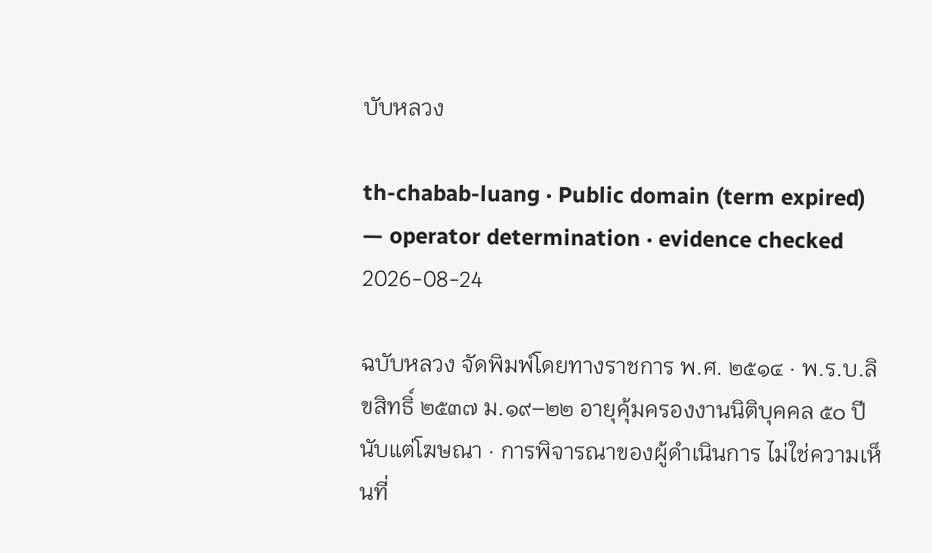บับหลวง

th-chabab-luang · Public domain (term expired) — operator determination · evidence checked 2026-08-24

ฉบับหลวง จัดพิมพ์โดยทางราชการ พ.ศ. ๒๕๑๔ · พ.ร.บ.ลิขสิทธิ์ ๒๕๓๗ ม.๑๙–๒๒ อายุคุ้มครองงานนิติบุคคล ๕๐ ปีนับแต่โฆษณา · การพิจารณาของผู้ดำเนินการ ไม่ใช่ความเห็นที่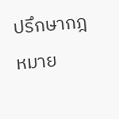ปรึกษากฎหมาย